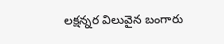లక్షన్నర విలువైన బంగారు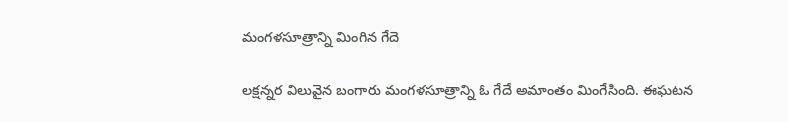మంగళసూత్రాన్ని మింగిన గేదె

లక్షన్నర విలువైన బంగారు మంగళసూత్రాన్ని ఓ గేదే అమాంతం మింగేసింది. ఈఘ‌ట‌న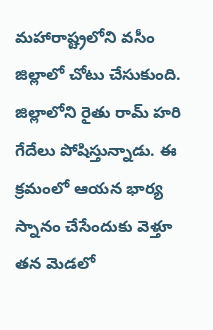మ‌హారాష్ట్ర‌లోని వ‌సీం జిల్లాలో చోటు చేసుకుంది. జిల్లాలోని రైతు రామ్ హ‌రి గేదేలు పోషిస్తున్నాడు. ఈ క్ర‌మంలో ఆయ‌న భార్య స్నానం చేసేందుకు వెళ్తూ త‌న మెడ‌లో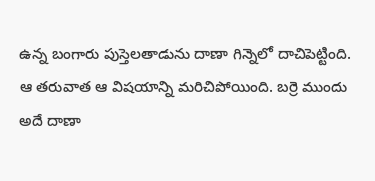ఉన్న బంగారు పుస్తెల‌తాడును దాణా గిన్నెలో దాచిపెట్టింది. ఆ త‌రువాత ఆ విషయాన్ని మరిచిపోయింది. బర్రె ముందు అదే దాణా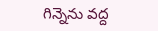గిన్నెను వద్ద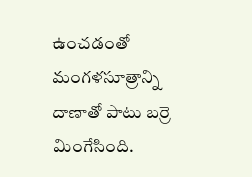ఉంచ‌డంతో మంగళసూత్రాన్ని దాణాతో పాటు బర్రె మింగేసింది.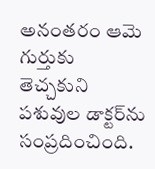అనంత‌రం ఆమె గుర్తుకు తెచ్చ‌కుని పశువుల డాక్ట‌ర్‌ను సంప్ర‌దించింది.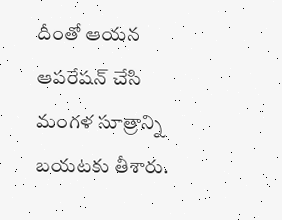దీంతో ఆయన ఆప‌రేష‌న్ చేసి మంగళ సూత్రాన్ని బయటకు తీశారు.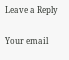Leave a Reply

Your email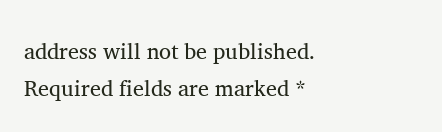address will not be published. Required fields are marked *